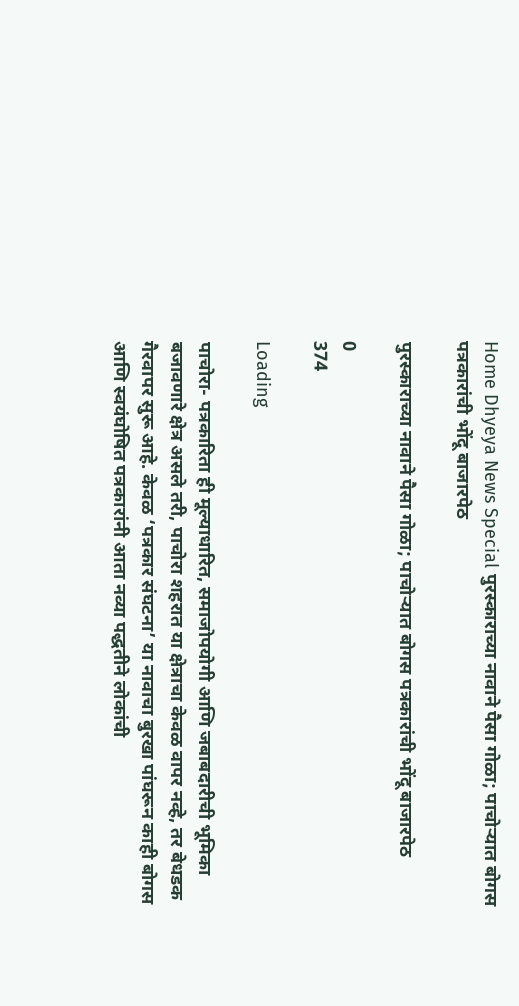Home Dhyeya News Special पुरस्काराच्या नावाने पैसा गोळा; पाचोऱ्यात बोगस पत्रकारांची भोंदू बाजारपेठ

पुरस्काराच्या नावाने पैसा गोळा; पाचोऱ्यात बोगस पत्रकारांची भोंदू बाजारपेठ

0
374

Loading

पाचोरा- पत्रकारिता ही मूल्याधारित, समाजोपयोगी आणि जबाबदारीची भूमिका बजावणारे क्षेत्र असले तरी, पाचोरा शहरात या क्षेत्राचा केवळ वापर नव्हे, तर बेधडक गैरवापर सुरू आहे. केवळ ‘पत्रकार संघटना’ या नावाचा बुरखा पांघरून काही बोगस आणि स्वयंघोषित पत्रकारांनी आता नव्या पद्धतीने लोकांची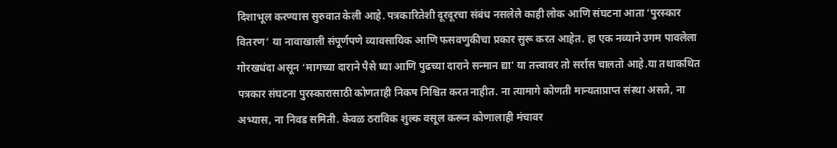दिशाभूल करण्यास सुरुवात केली आहे. पत्रकारितेशी दूरदूरचा संबंध नसलेले काही लोक आणि संघटना आता ‘पुरस्कार वितरण’ या नावाखाली संपूर्णपणे व्यावसायिक आणि फसवणुकीचा प्रकार सुरू करत आहेत. हा एक नव्याने उगम पावलेला गोरखधंदा असून ‘मागच्या दाराने पैसे घ्या आणि पुढच्या दाराने सन्मान द्या’ या तत्त्वावर तो सर्रास चालतो आहे.या तथाकथित पत्रकार संघटना पुरस्कारासाठी कोणताही निकष निश्चित करत नाहीत. ना त्यामागे कोणती मान्यताप्राप्त संस्था असते, ना अभ्यास, ना निवड समिती. केवळ ठराविक शुल्क वसूल करून कोणालाही मंचावर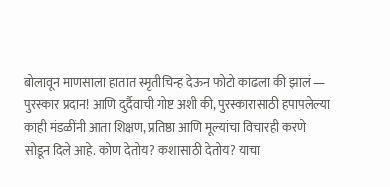बोलावून माणसाला हातात स्मृतीचिन्ह देऊन फोटो काढला की झालं — पुरस्कार प्रदान! आणि दुर्दैवाची गोष्ट अशी की, पुरस्कारासाठी हपापलेल्या काही मंडळींनी आता शिक्षण, प्रतिष्ठा आणि मूल्यांचा विचारही करणे सोडून दिले आहे. कोण देतोय? कशासाठी देतोय? याचा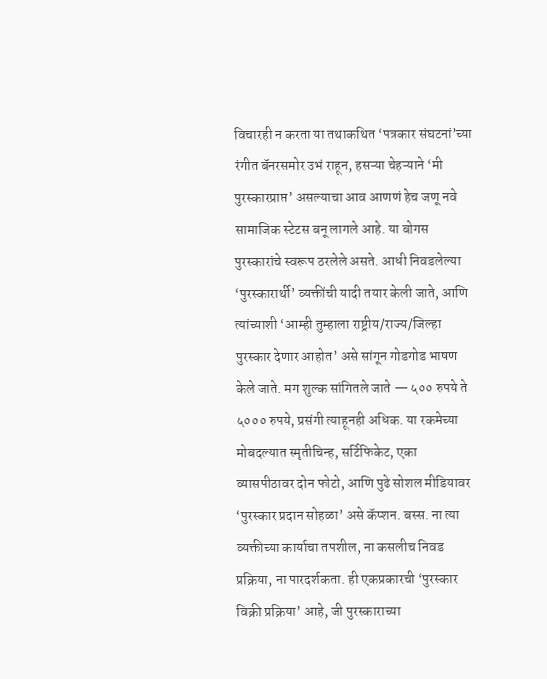विचारही न करता या तथाकथित ‘पत्रकार संघटनां’च्या रंगीत बॅनरसमोर उभं राहून, हसऱ्या चेहऱ्याने ‘मी पुरस्कारप्राप्त’ असल्याचा आव आणणं हेच जणू नवे सामाजिक स्टेटस बनू लागले आहे. या बोगस पुरस्कारांचे स्वरूप ठरलेले असते. आधी निवडलेल्या ‘पुरस्कारार्थी’ व्यक्तींची यादी तयार केली जाते, आणि त्यांच्याशी ‘आम्ही तुम्हाला राष्ट्रीय/राज्य/जिल्हा पुरस्कार देणार आहोत’ असे सांगून गोडगोड भाषण केले जाते. मग शुल्क सांगितले जाते — ५०० रुपये ते ५००० रुपये, प्रसंगी त्याहूनही अधिक. या रकमेच्या मोबदल्यात स्मृतीचिन्ह, सर्टिफिकेट, एका व्यासपीठावर दोन फोटो, आणि पुढे सोशल मीडियावर ‘पुरस्कार प्रदान सोहळा’ असे कॅप्शन. बस्स. ना त्या व्यक्तीच्या कार्याचा तपशील, ना कसलीच निवड प्रक्रिया, ना पारदर्शकता. ही एकप्रकारची ‘पुरस्कार विक्री प्रक्रिया’ आहे, जी पुरस्काराच्या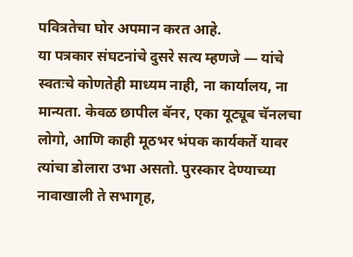पवित्रतेचा घोर अपमान करत आहे.
या पत्रकार संघटनांचे दुसरे सत्य म्हणजे — यांचे स्वतःचे कोणतेही माध्यम नाही, ना कार्यालय, ना मान्यता. केवळ छापील बॅनर, एका यूट्यूब चॅनलचा लोगो, आणि काही मूठभर भंपक कार्यकर्ते यावर त्यांचा डोलारा उभा असतो. पुरस्कार देण्याच्या नावाखाली ते सभागृह,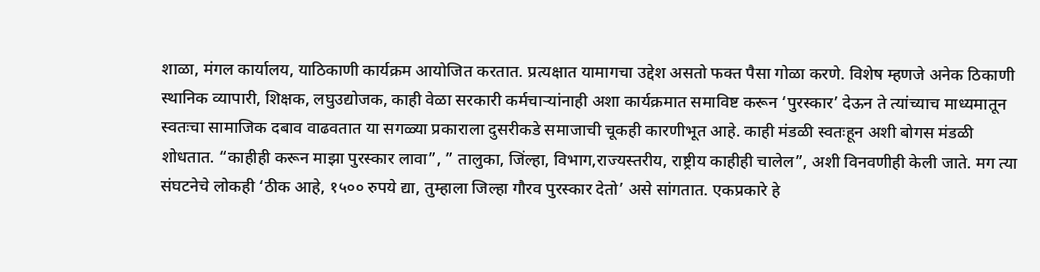शाळा, मंगल कार्यालय, याठिकाणी कार्यक्रम आयोजित करतात. प्रत्यक्षात यामागचा उद्देश असतो फक्त पैसा गोळा करणे. विशेष म्हणजे अनेक ठिकाणी स्थानिक व्यापारी, शिक्षक, लघुउद्योजक, काही वेळा सरकारी कर्मचाऱ्यांनाही अशा कार्यक्रमात समाविष्ट करून ‘पुरस्कार’ देऊन ते त्यांच्याच माध्यमातून स्वतःचा सामाजिक दबाव वाढवतात या सगळ्या प्रकाराला दुसरीकडे समाजाची चूकही कारणीभूत आहे. काही मंडळी स्वतःहून अशी बोगस मंडळी शोधतात. “काहीही करून माझा पुरस्कार लावा”, ” तालुका, जिंल्हा, विभाग,राज्यस्तरीय, राष्ट्रीय काहीही चालेल”, अशी विनवणीही केली जाते. मग त्या संघटनेचे लोकही ‘ठीक आहे, १५०० रुपये द्या, तुम्हाला जिल्हा गौरव पुरस्कार देतो’ असे सांगतात. एकप्रकारे हे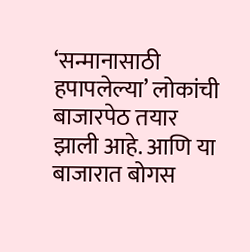‘सन्मानासाठी हपापलेल्या’ लोकांची बाजारपेठ तयार झाली आहे. आणि या बाजारात बोगस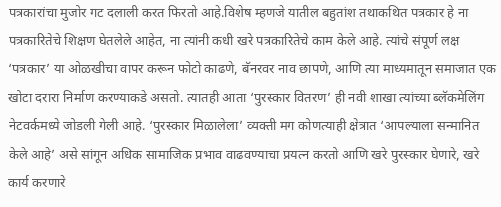पत्रकारांचा मुजोर गट दलाली करत फिरतो आहे.विशेष म्हणजे यातील बहुतांश तथाकथित पत्रकार हे ना पत्रकारितेचे शिक्षण घेतलेले आहेत, ना त्यांनी कधी खरे पत्रकारितेचे काम केले आहे. त्यांचे संपूर्ण लक्ष ‘पत्रकार’ या ओळखीचा वापर करून फोटो काढणे, बॅनरवर नाव छापणे, आणि त्या माध्यमातून समाजात एक खोटा दरारा निर्माण करण्याकडे असतो. त्यातही आता ‘पुरस्कार वितरण’ ही नवी शाखा त्यांच्या ब्लॅकमेलिंग नेटवर्कमध्ये जोडली गेली आहे. ‘पुरस्कार मिळालेला’ व्यक्ती मग कोणत्याही क्षेत्रात ‘आपल्याला सन्मानित केले आहे’ असे सांगून अधिक सामाजिक प्रभाव वाढवण्याचा प्रयत्न करतो आणि खरे पुरस्कार घेणारे, खरे कार्य करणारे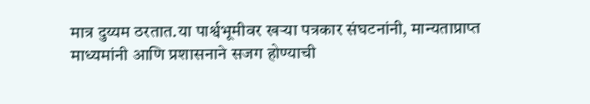मात्र दुय्यम ठरतात.या पार्श्वभूमीवर खर्‍या पत्रकार संघटनांनी, मान्यताप्राप्त माध्यमांनी आणि प्रशासनाने सजग होण्याची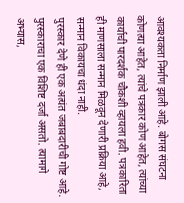आवश्यकता निर्माण झाली आहे. बोगस संघटना कोणत्या आहेत, त्यांचे पत्रकार कोण आहेत, त्यांच्या कार्याची पारदर्शक चौकशी व्हायला हवी. पत्रकारिता ही माणसाला सन्मान मिळवून देणारी प्रक्रिया आहे, सन्मान विकायचा धंदा नाही.
पुरस्कार देणे ही एक अत्यंत जबाबदारीची गोष्ट आहे. पुरस्काराचा एक विशिष्ट दर्जा असतो. त्यामागे अभ्यास,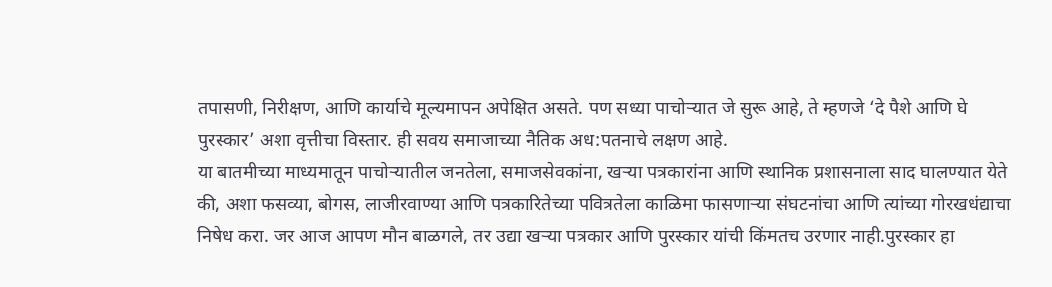तपासणी, निरीक्षण, आणि कार्याचे मूल्यमापन अपेक्षित असते. पण सध्या पाचोऱ्यात जे सुरू आहे, ते म्हणजे ‘दे पैशे आणि घे पुरस्कार’ अशा वृत्तीचा विस्तार. ही सवय समाजाच्या नैतिक अध:पतनाचे लक्षण आहे.
या बातमीच्या माध्यमातून पाचोऱ्यातील जनतेला, समाजसेवकांना, खऱ्या पत्रकारांना आणि स्थानिक प्रशासनाला साद घालण्यात येते की, अशा फसव्या, बोगस, लाजीरवाण्या आणि पत्रकारितेच्या पवित्रतेला काळिमा फासणाऱ्या संघटनांचा आणि त्यांच्या गोरखधंद्याचा निषेध करा. जर आज आपण मौन बाळगले, तर उद्या खऱ्या पत्रकार आणि पुरस्कार यांची किंमतच उरणार नाही.पुरस्कार हा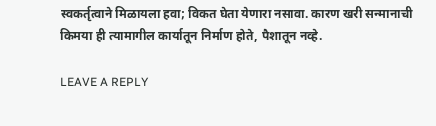स्वकर्तृत्वाने मिळायला हवा; विकत घेता येणारा नसावा. कारण खरी सन्मानाची किमया ही त्यामागील कार्यातून निर्माण होते, पैशातून नव्हे.

LEAVE A REPLY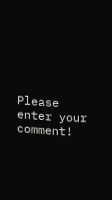Please enter your comment!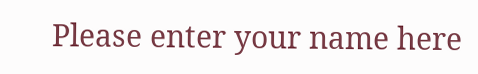Please enter your name here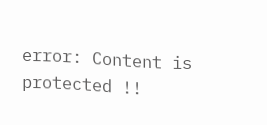error: Content is protected !!